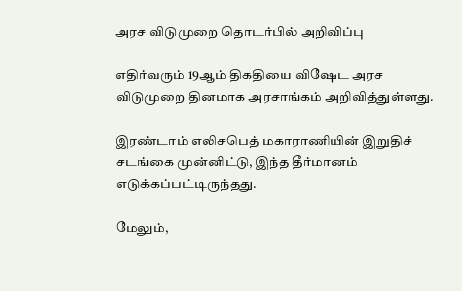அரச விடுமுறை தொடர்பில் அறிவிப்பு

எதிர்வரும் 19ஆம் திகதியை விஷேட அரச விடுமுறை தினமாக அரசாங்கம் அறிவித்துள்ளது.

இரண்டாம் எலிசபெத் மகாராணியின் இறுதிச் சடங்கை முன்னிட்டு, இந்த தீர்மானம் எடுக்கப்பட்டிருந்தது.

மேலும்,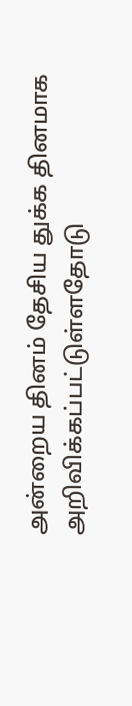அன்றைய தினம் தேசிய துக்க தினமாக அறிவிக்கப்பட்டுள்ளதோடு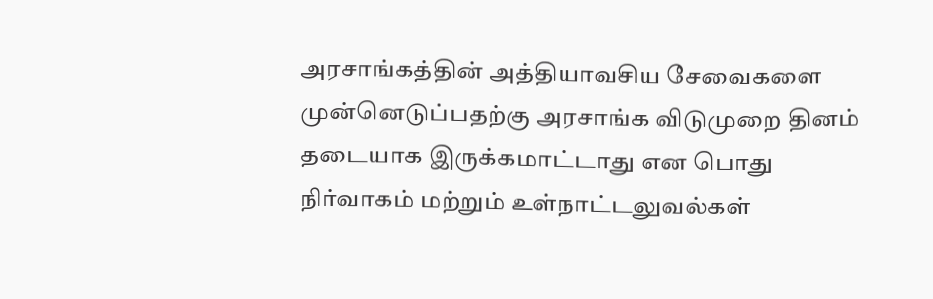அரசாங்கத்தின் அத்தியாவசிய சேவைகளை முன்னெடுப்பதற்கு அரசாங்க விடுமுறை தினம் தடையாக இருக்கமாட்டாது என பொது நிர்வாகம் மற்றும் உள்நாட்டலுவல்கள்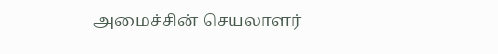அமைச்சின் செயலாளர்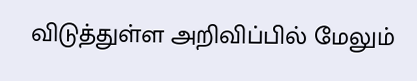விடுத்துள்ள அறிவிப்பில் மேலும்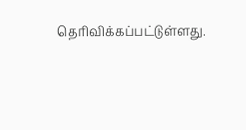தெரிவிக்கப்பட்டுள்ளது.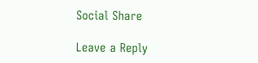Social Share

Leave a Reply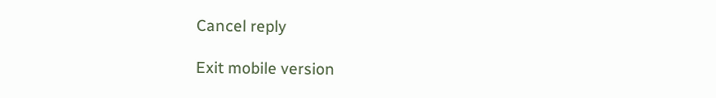Cancel reply

Exit mobile version